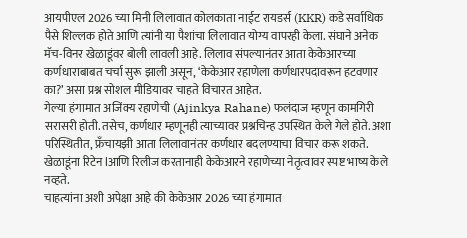आयपीएल 2026 च्या मिनी लिलावात कोलकाता नाईट रायडर्स (KKR) कडे सर्वाधिक पैसे शिल्लक होते आणि त्यांनी या पैशांचा लिलावात योग्य वापरही केला. संघाने अनेक मॅच-विनर खेळाडूंवर बोली लावली आहे. लिलाव संपल्यानंतर आता केकेआरच्या कर्णधाराबाबत चर्चा सुरू झाली असून, ‘केकेआर रहाणेला कर्णधारपदावरून हटवणार का?’ असा प्रश्न सोशल मीडियावर चाहते विचारत आहेत.
गेल्या हंगामात अजिंक्य रहाणेची (Ajinkya Rahane) फलंदाज म्हणून कामगिरी सरासरी होती. तसेच, कर्णधार म्हणूनही त्याच्यावर प्रश्नचिन्ह उपस्थित केले गेले होते. अशा परिस्थितीत, फ्रँचायझी आता लिलावानंतर कर्णधार बदलण्याचा विचार करू शकते. खेळाडूंना रिटेन lआणि रिलीज करतानाही केकेआरने रहाणेच्या नेतृत्वावर स्पष्ट भाष्य केले नव्हते.
चाहत्यांना अशी अपेक्षा आहे की केकेआर 2026 च्या हंगामात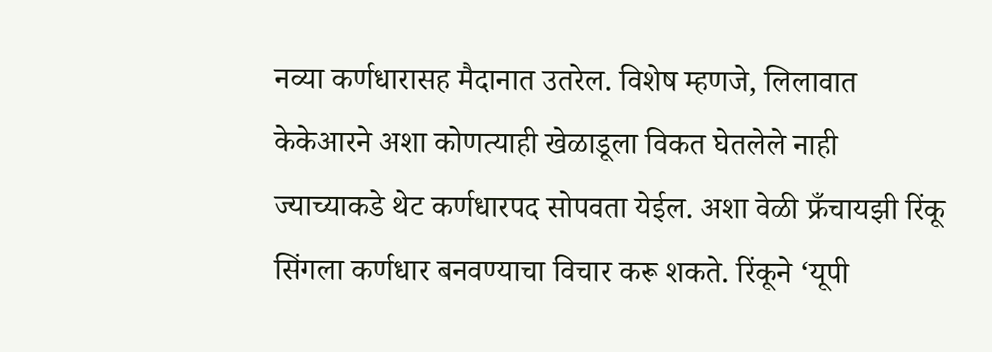नव्या कर्णधारासह मैदानात उतरेल. विशेष म्हणजे, लिलावात केकेआरने अशा कोणत्याही खेळाडूला विकत घेतलेले नाही ज्याच्याकडे थेट कर्णधारपद सोपवता येईल. अशा वेळी फ्रँचायझी रिंकू सिंगला कर्णधार बनवण्याचा विचार करू शकते. रिंकूने ‘यूपी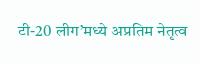टी-20 लीग’मध्ये अप्रतिम नेतृत्व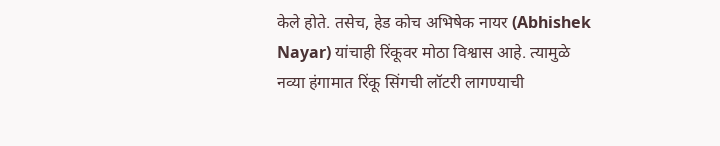केले होते. तसेच, हेड कोच अभिषेक नायर (Abhishek Nayar) यांचाही रिंकूवर मोठा विश्वास आहे. त्यामुळे नव्या हंगामात रिंकू सिंगची लॉटरी लागण्याची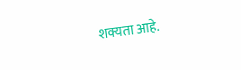शक्यता आहे.